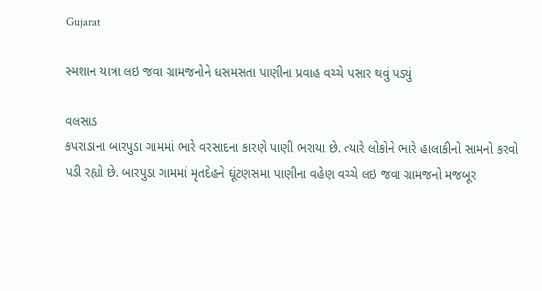Gujarat

સ્મશાન યાત્રા લઇ જવા ગ્રામજનોને ધસમસતા પાણીના પ્રવાહ વચ્ચે પસાર થવું પડ્યું

વલસાડ
કપરાડાના બારપુડા ગામમાં ભારે વરસાદના કારણે પાણી ભરાયા છે. ત્યારે લોકોને ભારે હાલાકીનો સામનો કરવો પડી રહ્યો છે. બારપુડા ગામમાં મૃતદેહને ઘૂંટણસમા પાણીના વહેણ વચ્ચે લઇ જવા ગ્રામજનો મજબૂર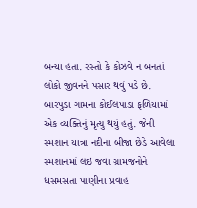બન્યા હતા. રસ્તો કે કોઝવે ન બનતાં લોકો જીવનને પસાર થવું પડે છે. બારપુડા ગામના કોઈલપાડા ફળિયામાં એક વ્યક્તિનું મૃત્યુ થયું હતું. જેની સ્મશાન યાત્રા નદીના બીજા છેડે આવેલા સ્મશાનમાં લઇ જવા ગ્રામજનોને ધસમસતા પાણીના પ્રવાહ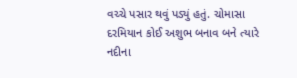વચ્ચે પસાર થવું પડ્યું હતું. ચોમાસા દરમિયાન કોઈ અશુભ બનાવ બને ત્યારે નદીના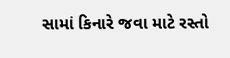સામાં કિનારે જવા માટે રસ્તો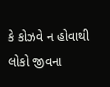કે કોઝવે ન હોવાથી લોકો જીવના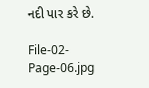નદી પાર કરે છે.

File-02-Page-06.jpg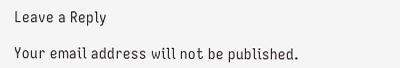Leave a Reply

Your email address will not be published.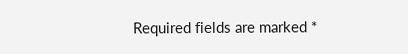Required fields are marked *